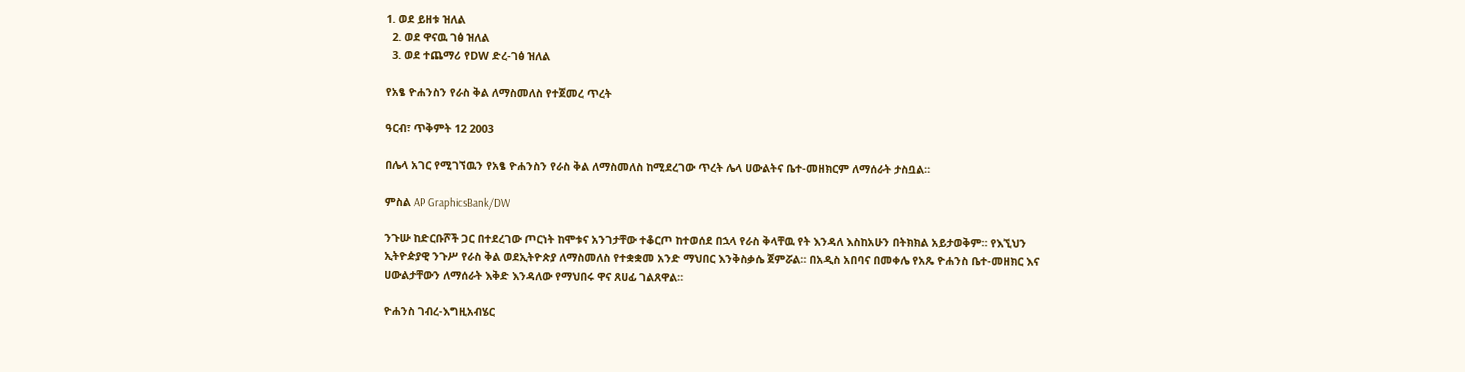1. ወደ ይዘቱ ዝለል
  2. ወደ ዋናዉ ገፅ ዝለል
  3. ወደ ተጨማሪ የDW ድረ-ገፅ ዝለል

የአፄ ዮሐንስን የራስ ቅል ለማስመለስ የተጀመረ ጥረት

ዓርብ፣ ጥቅምት 12 2003

በሌላ አገር የሚገኘዉን የአፄ ዮሐንስን የራስ ቅል ለማስመለስ ከሚደረገው ጥረት ሌላ ሀውልትና ቤተ-መዘክርም ለማሰራት ታስቧል።

ምስል AP GraphicsBank/DW

ንጉሡ ከድርቡሾች ጋር በተደረገው ጦርነት ከሞቱና አንገታቸው ተቆርጦ ከተወሰደ በኋላ የራስ ቅላቸዉ የት እንዳለ እስከአሁን በትክክል አይታወቅም። የእኚህን ኢትዮዽያዊ ንጉሥ የራስ ቅል ወደኢትዮጵያ ለማስመለስ የተቋቋመ አንድ ማህበር እንቅስቃሴ ጀምሯል። በአዲስ አበባና በመቀሌ የአጼ ዮሐንስ ቤተ-መዘክር እና ሀውልታቸውን ለማሰራት እቅድ እንዳለው የማህበሩ ዋና ጸሀፊ ገልጸዋል።

ዮሐንስ ገብረ-እግዚአብሄር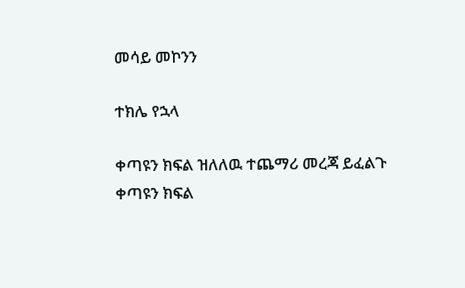መሳይ መኮንን

ተክሌ የኋላ

ቀጣዩን ክፍል ዝለለዉ ተጨማሪ መረጃ ይፈልጉ
ቀጣዩን ክፍል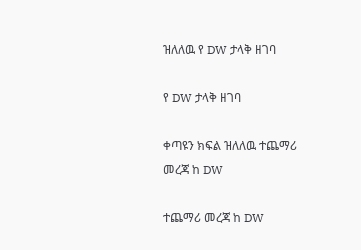ዝለለዉ የ DW ታላቅ ዘገባ

የ DW ታላቅ ዘገባ

ቀጣዩን ክፍል ዝለለዉ ተጨማሪ መረጃ ከ DW

ተጨማሪ መረጃ ከ DW